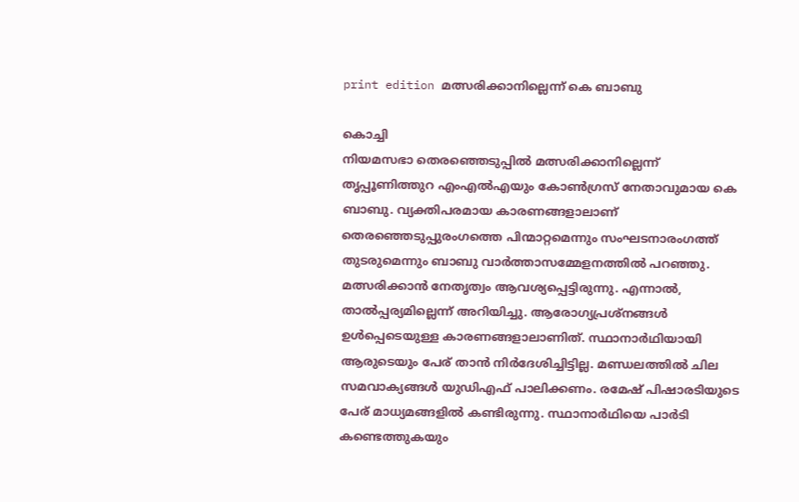print edition മത്സരിക്കാനില്ലെന്ന് കെ ബാബു

കൊച്ചി
നിയമസഭാ തെരഞ്ഞെടുപ്പിൽ മത്സരിക്കാനില്ലെന്ന് തൃപ്പൂണിത്തുറ എംഎൽഎയും കോൺഗ്രസ് നേതാവുമായ കെ ബാബു. വ്യക്തിപരമായ കാരണങ്ങളാലാണ് തെരഞ്ഞെടുപ്പുരംഗത്തെ പിന്മാറ്റമെന്നും സംഘടനാരംഗത്ത് തുടരുമെന്നും ബാബു വാർത്താസമ്മേളനത്തിൽ പറഞ്ഞു.
മത്സരിക്കാൻ നേതൃത്വം ആവശ്യപ്പെട്ടിരുന്നു. എന്നാൽ, താൽപ്പര്യമില്ലെന്ന് അറിയിച്ചു. ആരോഗ്യപ്രശ്നങ്ങൾ ഉൾപ്പെടെയുള്ള കാരണങ്ങളാലാണിത്. സ്ഥാനാർഥിയായി ആരുടെയും പേര് താൻ നിർദേശിച്ചിട്ടില്ല. മണ്ഡലത്തിൽ ചില സമവാക്യങ്ങൾ യുഡിഎഫ് പാലിക്കണം. രമേഷ് പിഷാരടിയുടെ പേര് മാധ്യമങ്ങളിൽ കണ്ടിരുന്നു. സ്ഥാനാർഥിയെ പാർടി കണ്ടെത്തുകയും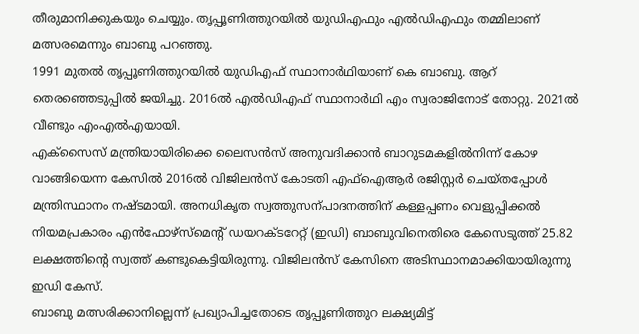തീരുമാനിക്കുകയും ചെയ്യും. തൃപ്പൂണിത്തുറയിൽ യുഡിഎഫും എൽഡിഎഫും തമ്മിലാണ് മത്സരമെന്നും ബാബു പറഞ്ഞു.
1991 മുതൽ തൃപ്പൂണിത്തുറയിൽ യുഡിഎഫ് സ്ഥാനാർഥിയാണ് കെ ബാബു. ആറ് തെരഞ്ഞെടുപ്പിൽ ജയിച്ചു. 2016ൽ എൽഡിഎഫ് സ്ഥാനാർഥി എം സ്വരാജിനോട് തോറ്റു. 2021ൽ വീണ്ടും എംഎൽഎയായി.
എക്സൈസ് മന്ത്രിയായിരിക്കെ ലൈസൻസ് അനുവദിക്കാൻ ബാറുടമകളിൽനിന്ന് കോഴ വാങ്ങിയെന്ന കേസിൽ 2016ൽ വിജിലൻസ് കോടതി എഫ്ഐആർ രജിസ്റ്റർ ചെയ്തപ്പോൾ മന്ത്രിസ്ഥാനം നഷ്ടമായി. അനധികൃത സ്വത്തുസന്പാദനത്തിന് കള്ളപ്പണം വെളുപ്പിക്കൽ നിയമപ്രകാരം എൻഫോഴ്സ്മെന്റ് ഡയറക്ടറേറ്റ് (ഇഡി) ബാബുവിനെതിരെ കേസെടുത്ത് 25.82 ലക്ഷത്തിന്റെ സ്വത്ത് കണ്ടുകെട്ടിയിരുന്നു. വിജിലൻസ് കേസിനെ അടിസ്ഥാനമാക്കിയായിരുന്നു ഇഡി കേസ്.
ബാബു മത്സരിക്കാനില്ലെന്ന് പ്രഖ്യാപിച്ചതോടെ തൃപ്പൂണിത്തുറ ലക്ഷ്യമിട്ട്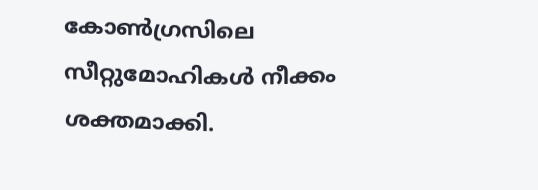കോൺഗ്രസിലെ സീറ്റുമോഹികൾ നീക്കം ശക്തമാക്കി.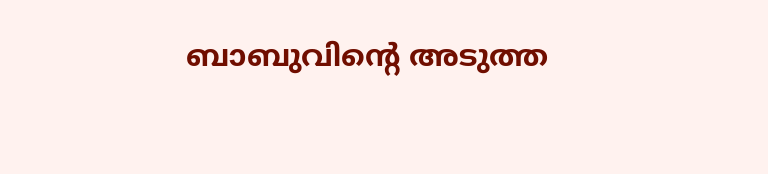ബാബുവിന്റെ അടുത്ത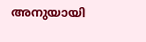അനുയായി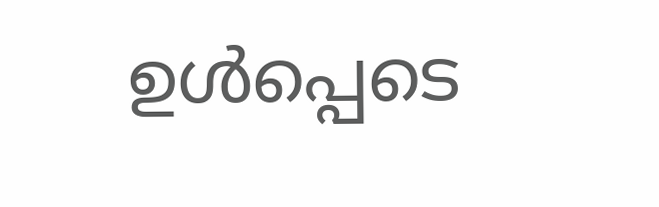ഉൾപ്പെടെ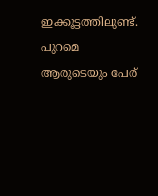ഇക്കൂട്ടത്തിലുണ്ട്. പുറമെ ആരുടെയും പേര്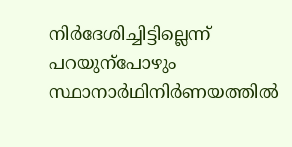നിർദേശിച്ചിട്ടില്ലെന്ന് പറയുന്പോഴും സ്ഥാനാർഥിനിർണയത്തിൽ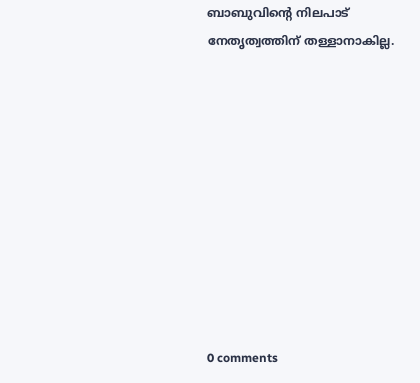ബാബുവിന്റെ നിലപാട് നേതൃത്വത്തിന് തള്ളാനാകില്ല.










0 comments